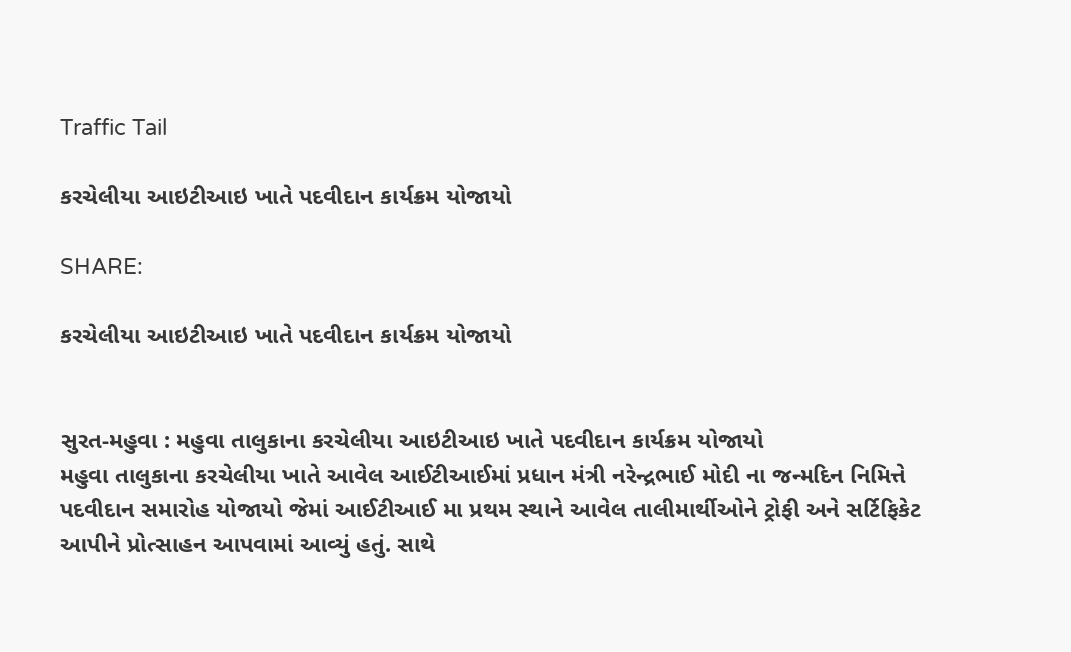Traffic Tail

કરચેલીયા આઇટીઆઇ ખાતે પદવીદાન કાર્યક્રમ યોજાયો

SHARE:

કરચેલીયા આઇટીઆઇ ખાતે પદવીદાન કાર્યક્રમ યોજાયો


સુરત-મહુવા : મહુવા તાલુકાના કરચેલીયા આઇટીઆઇ ખાતે પદવીદાન કાર્યક્રમ યોજાયો
મહુવા તાલુકાના કરચેલીયા ખાતે આવેલ આઈટીઆઈમાં પ્રધાન મંત્રી નરેન્દ્રભાઈ મોદી ના જન્મદિન નિમિત્તે પદવીદાન સમારોહ યોજાયો જેમાં આઈટીઆઈ મા પ્રથમ સ્થાને આવેલ તાલીમાર્થીઓને ટ્રોફી અને સર્ટિફિકેટ આપીને પ્રોત્સાહન આપવામાં આવ્યું હતું. સાથે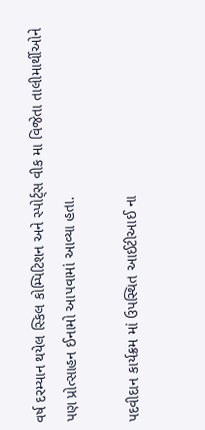વર્ષ દરમ્યાન થયેલ સ્કિલ કોમ્પિટિશન અને સ્પોર્ટ્સ વીક મા વિજેતા તાલીમાર્થીઓને પણ પ્રોત્સાહન ઈનામો આપવામાં આવ્યા હતા.

પદવીદાન કાર્યક્રમ માં ઉપસ્થિત આઈટીઆઈ ના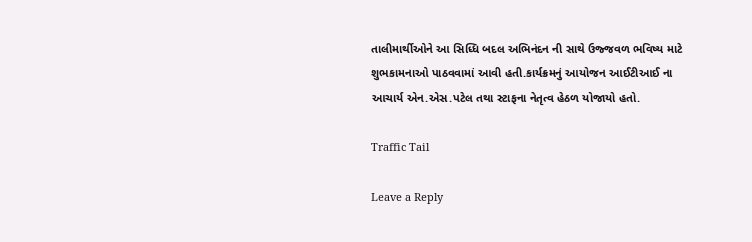તાલીમાર્થીઓને આ સિધ્ધિ બદલ અભિનંદન ની સાથે ઉજ્જવળ ભવિષ્ય માટે શુભકામનાઓ પાઠવવામાં આવી હતી.કાર્યક્રમનું આયોજન આઈટીઆઈ ના આચાર્ય એન.એસ.પટેલ તથા સ્ટાફના નેતૃત્વ હેઠળ યોજાયો હતો.

Traffic Tail

Leave a Reply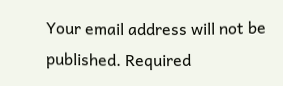Your email address will not be published. Required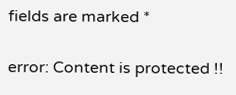fields are marked *

error: Content is protected !!